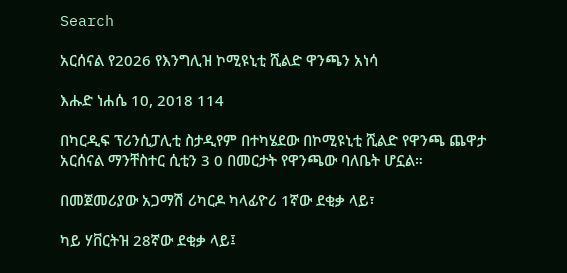Search

አርሰናል የ2026 የእንግሊዝ ኮሚዩኒቲ ሺልድ ዋንጫን አነሳ

እሑድ ነሐሴ 10, 2018 114

በካርዲፍ ፕሪንሲፓሊቲ ስታዲየም በተካሄደው በኮሚዩኒቲ ሺልድ የዋንጫ ጨዋታ አርሰናል ማንቸስተር ሲቲን 3 0 በመርታት የዋንጫው ባለቤት ሆኗል።

በመጀመሪያው አጋማሽ ሪካርዶ ካላፊዮሪ 1ኛው ደቂቃ ላይ፣

ካይ ሃቨርትዝ 28ኛው ደቂቃ ላይ፤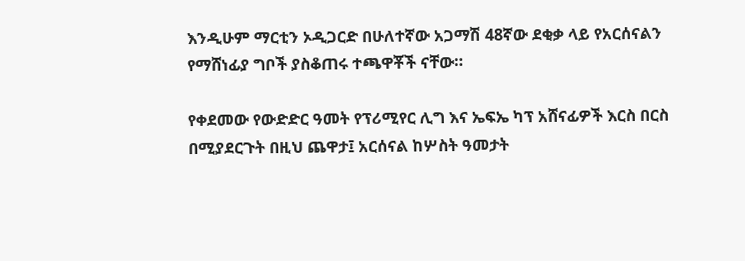እንዲሁም ማርቲን ኦዲጋርድ በሁለተኛው አጋማሽ 48ኛው ደቂቃ ላይ የአርሰናልን የማሸነፊያ ግቦች ያስቆጠሩ ተጫዋቾች ናቸው።

የቀደመው የውድድር ዓመት የፕሪሚየር ሊግ እና ኤፍኤ ካፕ አሸናፊዎች እርስ በርስ በሚያደርጉት በዚህ ጨዋታ፤ አርሰናል ከሦስት ዓመታት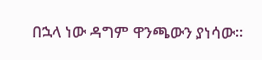በኋላ ነው ዳግም ዋንጫውን ያነሳው።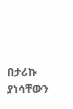በታሪኩ ያነሳቸውን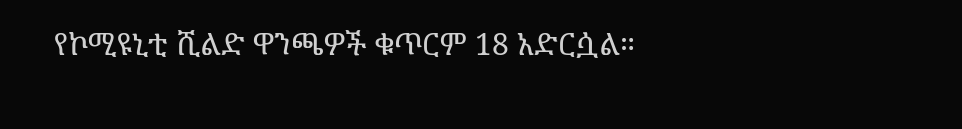የኮሚዩኒቲ ሺልድ ዋንጫዎች ቁጥርም 18 አድርሷል።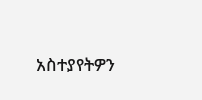አስተያየትዎን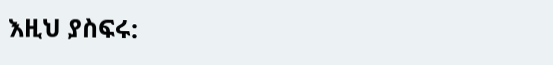እዚህ ያስፍሩ: